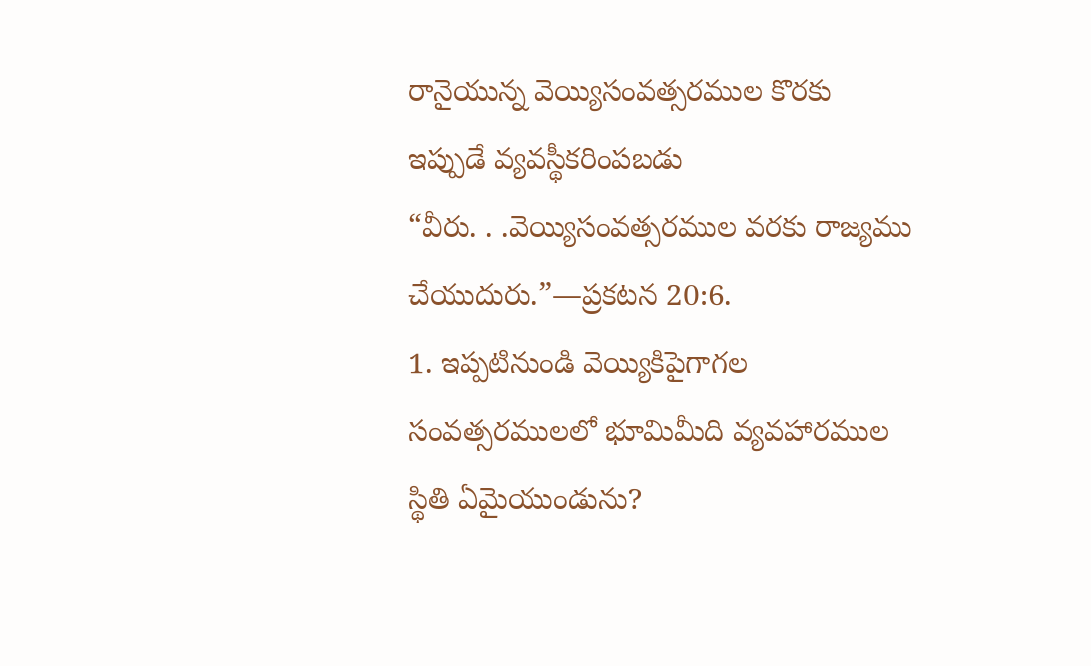రానైయున్న వెయ్యిసంవత్సరముల కొరకు ఇప్పుడే వ్యవస్థీకరింపబడు
“వీరు. . .వెయ్యిసంవత్సరముల వరకు రాజ్యము చేయుదురు.”—ప్రకటన 20:6.
1. ఇప్పటినుండి వెయ్యికిపైగాగల సంవత్సరములలో భూమిమీది వ్యవహారముల స్థితి ఏమైయుండును?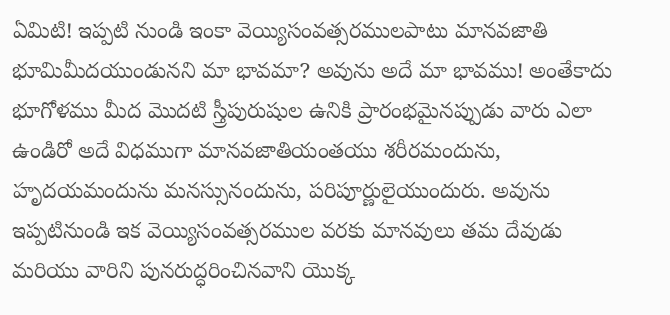ఏమిటి! ఇప్పటి నుండి ఇంకా వెయ్యిసంవత్సరములపాటు మానవజాతి భూమిమీదయుండునని మా భావమా? అవును అదే మా భావము! అంతేకాదు భూగోళము మీద మొదటి స్త్రీపురుషుల ఉనికి ప్రారంభమైనప్పుడు వారు ఎలా ఉండిరో అదే విధముగా మానవజాతియంతయు శరీరమందును, హృదయమందును మనస్సునందును, పరిపూర్ణులైయుందురు. అవును ఇప్పటినుండి ఇక వెయ్యిసంవత్సరముల వరకు మానవులు తమ దేవుడు మరియు వారిని పునరుద్ధరించినవాని యొక్క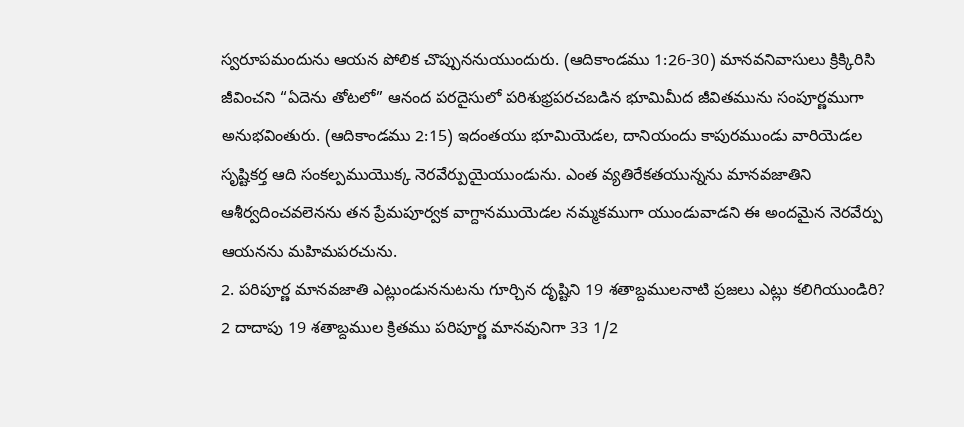స్వరూపమందును ఆయన పోలిక చొప్పుననుయుందురు. (ఆదికాండము 1:26-30) మానవనివాసులు క్రిక్కిరిసి జీవించని “ఏదెను తోటలో” ఆనంద పరదైసులో పరిశుభ్రపరచబడిన భూమిమీద జీవితమును సంపూర్ణముగా అనుభవింతురు. (ఆదికాండము 2:15) ఇదంతయు భూమియెడల, దానియందు కాపురముండు వారియెడల సృష్టికర్త ఆది సంకల్పముయొక్క నెరవేర్పుయైయుండును. ఎంత వ్యతిరేకతయున్నను మానవజాతిని ఆశీర్వదించవలెనను తన ప్రేమపూర్వక వాగ్దానముయెడల నమ్మకముగా యుండువాడని ఈ అందమైన నెరవేర్పు ఆయనను మహిమపరచును.
2. పరిపూర్ణ మానవజాతి ఎట్లుండుననుటను గూర్చిన దృష్టిని 19 శతాబ్దములనాటి ప్రజలు ఎట్లు కలిగియుండిరి?
2 దాదాపు 19 శతాబ్దముల క్రితము పరిపూర్ణ మానవునిగా 33 1/2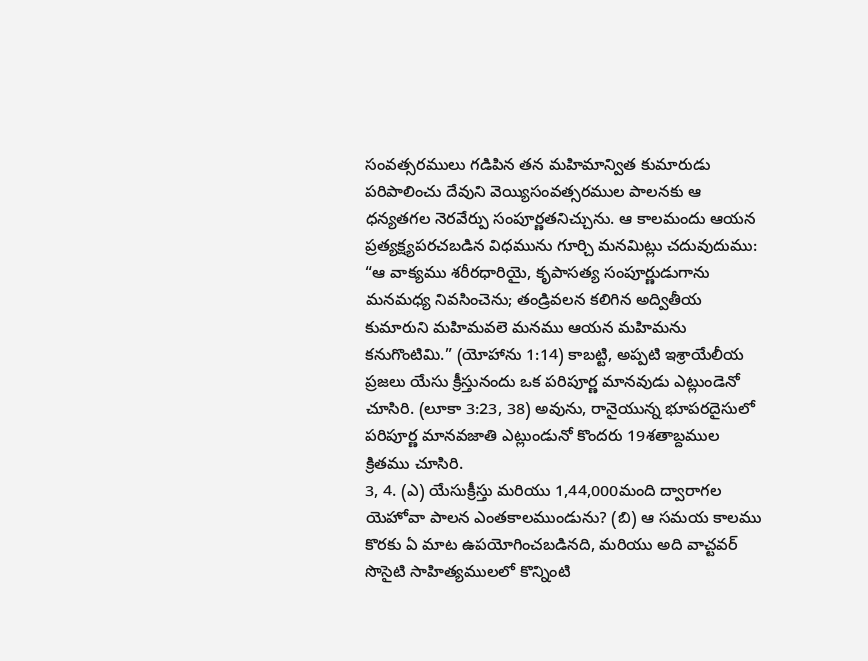సంవత్సరములు గడిపిన తన మహిమాన్విత కుమారుడు పరిపాలించు దేవుని వెయ్యిసంవత్సరముల పాలనకు ఆ ధన్యతగల నెరవేర్పు సంపూర్ణతనిచ్చును. ఆ కాలమందు ఆయన ప్రత్యక్ష్యపరచబడిన విధమును గూర్చి మనమిట్లు చదువుదుము: “ఆ వాక్యము శరీరధారియై, కృపాసత్య సంపూర్ణుడుగాను మనమధ్య నివసించెను; తండ్రివలన కలిగిన అద్వితీయ కుమారుని మహిమవలె మనము ఆయన మహిమను కనుగొంటిమి.” (యోహాను 1:14) కాబట్టి, అప్పటి ఇశ్రాయేలీయ ప్రజలు యేసు క్రీస్తునందు ఒక పరిపూర్ణ మానవుడు ఎట్లుండెనో చూసిరి. (లూకా 3:23, 38) అవును, రానైయున్న భూపరదైసులో పరిపూర్ణ మానవజాతి ఎట్లుండునో కొందరు 19శతాబ్దముల క్రితము చూసిరి.
3, 4. (ఎ) యేసుక్రీస్తు మరియు 1,44,000మంది ద్వారాగల యెహోవా పాలన ఎంతకాలముండును? (బి) ఆ సమయ కాలము కొరకు ఏ మాట ఉపయోగించబడినది, మరియు అది వాచ్టవర్ సొసైటి సాహిత్యములలో కొన్నింటి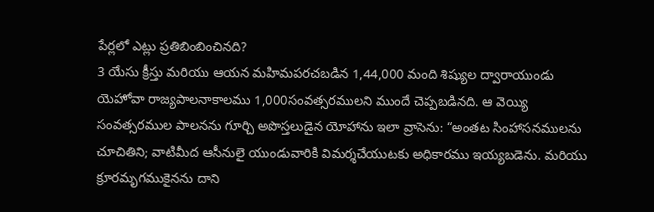పేర్లలో ఎట్లు ప్రతిబింబించినది?
3 యేసు క్రీస్తు మరియు ఆయన మహిమపరచబడిన 1,44,000 మంది శిష్యుల ద్వారాయుండు యెహోవా రాజ్యపాలనాకాలము 1,000సంవత్సరములని ముందే చెప్పబడినది. ఆ వెయ్యి సంవత్సరముల పాలనను గూర్చి అపొస్తలుడైన యోహాను ఇలా వ్రాసెను: “అంతట సింహాసనములను చూచితిని; వాటిమీద ఆసీనులై యుండువారికి విమర్శచేయుటకు అధికారము ఇయ్యబడెను. మరియు క్రూరమృగముకైనను దాని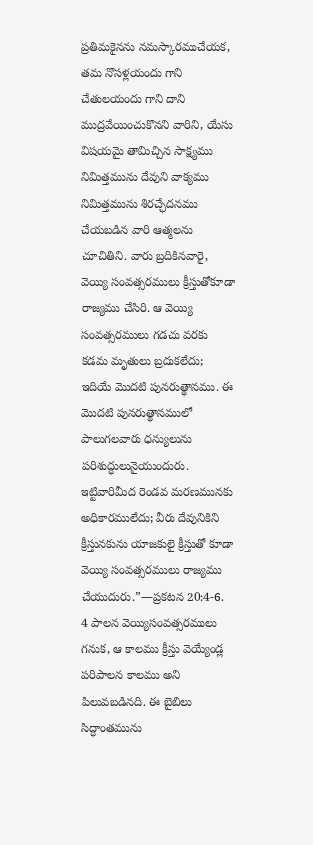ప్రతిమకైనను నమస్కారముచేయక, తమ నొసళ్లయందు గాని చేతులయందు గాని దాని ముద్రవేయించుకొనని వారిని, యేసు విషయమై తామిచ్చిన సాక్ష్యము నిమిత్తమును దేవుని వాక్యము నిమిత్తమును శిరచ్ఛేదనము చేయబడిన వారి ఆత్మలను చూచితిని. వారు బ్రదికినవారై, వెయ్యి సంవత్సరములు క్రీస్తుతోకూడా రాజ్యము చేసిరి. ఆ వెయ్యి సంవత్సరములు గడచు వరకు కడమ మృతులు బ్రదుకలేదు; ఇదియే మొదటి పునరుత్థానము. ఈ మొదటి పునరుత్థానములో పాలుగలవారు ధన్యులును పరిశుద్ధులునైయుందురు. ఇట్టివారిమీద రెండవ మరణమునకు అధికారములేదు; వీరు దేవునికిని క్రీస్తునకును యాజకులై క్రీస్తుతో కూడా వెయ్యి సంవత్సరములు రాజ్యము చేయుదురు.”—ప్రకటన 20:4-6.
4 పాలన వెయ్యిసంవత్సరములు గనుక, ఆ కాలము క్రీస్తు వెయ్యేండ్ల పరిపాలన కాలము అని పిలువబడినది. ఈ బైబిలు సిద్ధాంతమును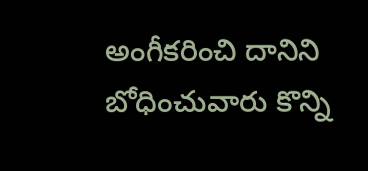అంగీకరించి దానిని బోధించువారు కొన్ని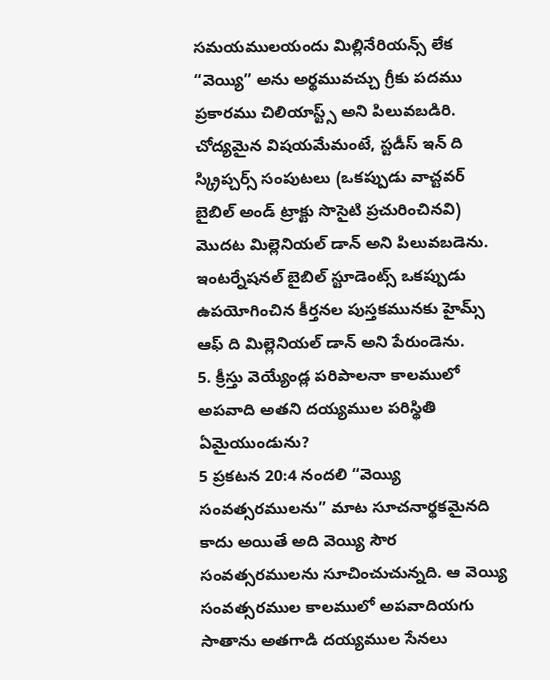సమయములయందు మిల్లినేరియన్స్ లేక “వెయ్యి” అను అర్థమువచ్చు గ్రీకు పదము ప్రకారము చిలియాస్ట్స్ అని పిలువబడిరి. చోద్యమైన విషయమేమంటే, స్టడీస్ ఇన్ ది స్క్రిప్చర్స్ సంపుటలు (ఒకప్పుడు వాచ్టవర్ బైబిల్ అండ్ ట్రాక్టు సొసైటి ప్రచురించినవి) మొదట మిల్లెనియల్ డాన్ అని పిలువబడెను. ఇంటర్నేషనల్ బైబిల్ స్టూడెంట్స్ ఒకప్పుడు ఉపయోగించిన కీర్తనల పుస్తకమునకు హైమ్స్ ఆఫ్ ది మిల్లెనియల్ డాన్ అని పేరుండెను.
5. క్రీస్తు వెయ్యేండ్ల పరిపాలనా కాలములో అపవాది అతని దయ్యముల పరిస్థితి ఏమైయుండును?
5 ప్రకటన 20:4 నందలి “వెయ్యి సంవత్సరములను” మాట సూచనార్థకమైనది కాదు అయితే అది వెయ్యి సౌర సంవత్సరములను సూచించుచున్నది. ఆ వెయ్యి సంవత్సరముల కాలములో అపవాదియగు సాతాను అతగాడి దయ్యముల సేనలు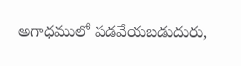అగాధములో పడవేయబడుదురు,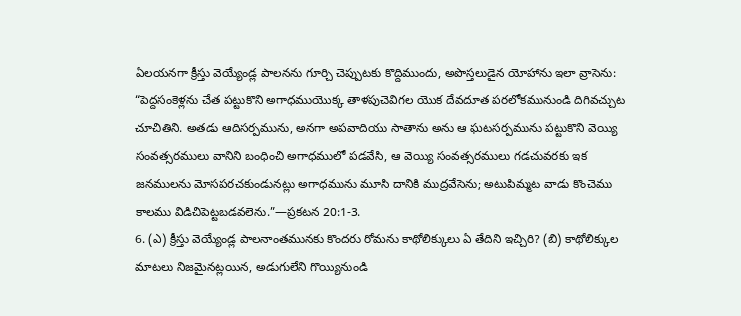ఏలయనగా క్రీస్తు వెయ్యేండ్ల పాలనను గూర్చి చెప్పుటకు కొద్దిముందు, అపొస్తలుడైన యోహాను ఇలా వ్రాసెను: “పెద్దసంకెళ్లను చేత పట్టుకొని అగాధముయొక్క తాళపుచెవిగల యొక దేవదూత పరలోకమునుండి దిగివచ్చుట చూచితిని. అతడు ఆదిసర్పమును, అనగా అపవాదియు సాతాను అను ఆ ఘటసర్పమును పట్టుకొని వెయ్యి సంవత్సరములు వానిని బంధించి అగాధములో పడవేసి, ఆ వెయ్యి సంవత్సరములు గడచువరకు ఇక జనములను మోసపరచకుండునట్లు అగాధమును మూసి దానికి ముద్రవేసెను; అటుపిమ్మట వాడు కొంచెము కాలము విడిచిపెట్టబడవలెను.”—ప్రకటన 20:1-3.
6. (ఎ) క్రీస్తు వెయ్యేండ్ల పాలనాంతమునకు కొందరు రోమను కాథోలిక్కులు ఏ తేదిని ఇచ్చిరి? (బి) కాథోలిక్కుల మాటలు నిజమైనట్లయిన, అడుగులేని గొయ్యినుండి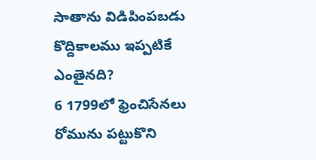సాతాను విడిపింపబడు కొద్దికాలము ఇప్పటికే ఎంతైనది?
6 1799లో ఫ్రెంచిసేనలు రోమును పట్టుకొని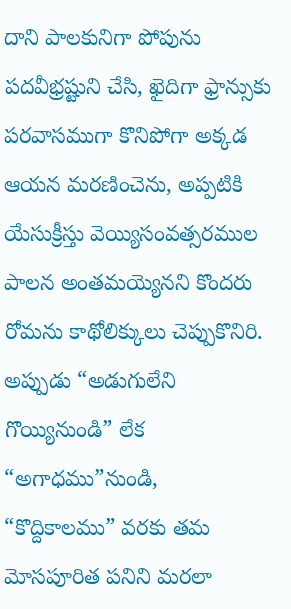దాని పాలకునిగా పోపును పదవీభ్రష్టుని చేసి, ఖైదిగా ఫ్రాన్సుకు పరవాసముగా కొనిపోగా అక్కడ ఆయన మరణించెను, అప్పటికి యేసుక్రీస్తు వెయ్యిసంవత్సరముల పాలన అంతమయ్యెనని కొందరు రోమను కాథోలిక్కులు చెప్పుకొనిరి. అప్పుడు “అడుగులేని గొయ్యినుండి” లేక “అగాధము”నుండి, “కొద్దికాలము” వరకు తమ మోసపూరిత పనిని మరలా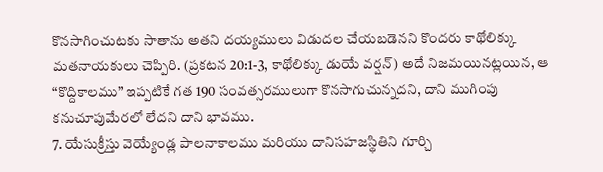కొనసాగించుటకు సాతాను అతని దయ్యములు విడుదల చేయబడెనని కొందరు కాథోలిక్కు మతనాయకులు చెప్పిరి. (ప్రకటన 20:1-3, కాథోలిక్కు డుయే వర్షన్) అదే నిజమయినట్లయిన, ఆ “కొద్దికాలము” ఇప్పటికే గత 190 సంవత్సరములుగా కొనసాగుచున్నదని, దాని ముగింపు కనుచూపుమేరలో లేదని దాని భావము.
7. యేసుక్రీస్తు వెయ్యేండ్ల పాలనాకాలము మరియు దానిసహజస్థితిని గూర్చి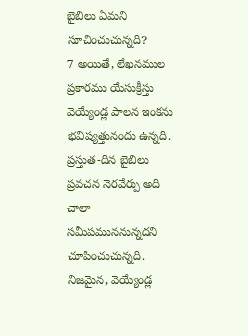బైబిలు ఏమని సూచించుచున్నది?
7 అయితే, లేఖనముల ప్రకారము యేసుక్రీస్తు వెయ్యేండ్ల పాలన ఇంకను భవిష్యత్తునందు ఉన్నది. ప్రస్తుత-దిన బైబిలు ప్రవచన నెరవేర్పు అది చాలా సమీపముననున్నదని చూపించుచున్నది. నిజమైన, వెయ్యేండ్ల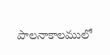పాలనాకాలములో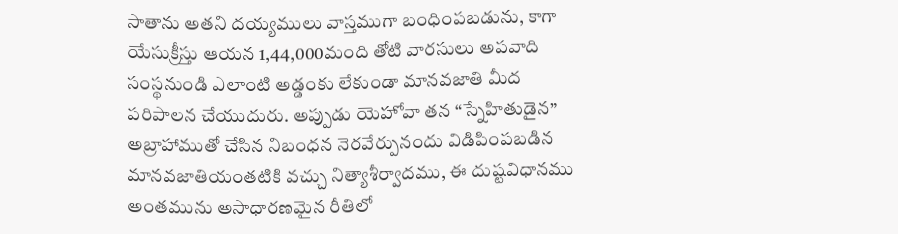సాతాను అతని దయ్యములు వాస్తముగా బంధింపబడును, కాగా యేసుక్రీస్తు ఆయన 1,44,000మంది తోటి వారసులు అపవాది సంస్థనుండి ఎలాంటి అడ్డంకు లేకుండా మానవజాతి మీద పరిపాలన చేయుదురు. అప్పుడు యెహోవా తన “స్నేహితుడైన” అబ్రాహాముతో చేసిన నిబంధన నెరవేర్పునందు విడిపింపబడిన మానవజాతియంతటికి వచ్చు నిత్యాశీర్వాదము, ఈ దుష్టవిధానము అంతమును అసాధారణమైన రీతిలో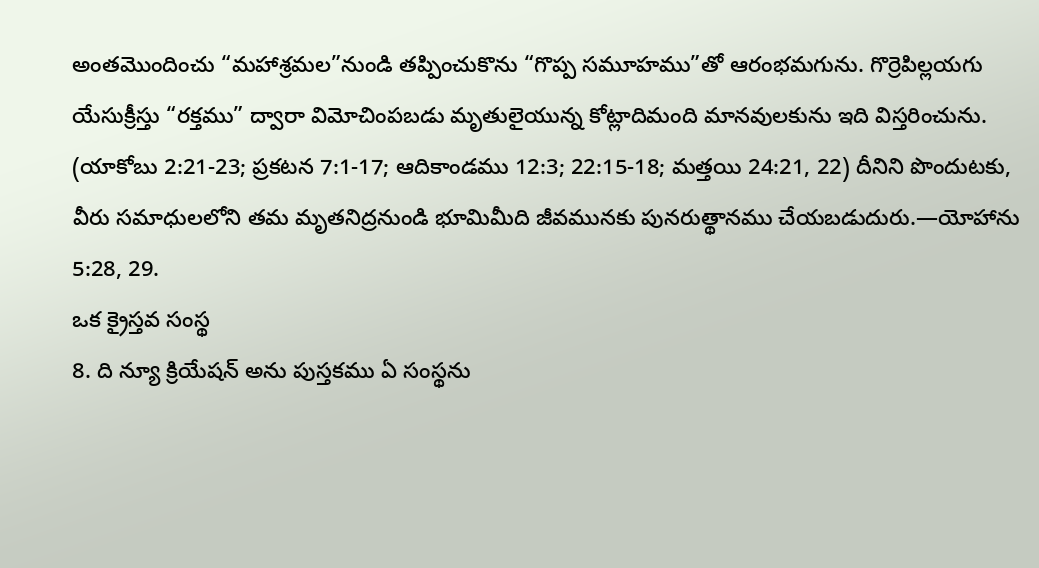అంతమొందించు “మహాశ్రమల”నుండి తప్పించుకొను “గొప్ప సమూహము”తో ఆరంభమగును. గొర్రెపిల్లయగు యేసుక్రీస్తు “రక్తము” ద్వారా విమోచింపబడు మృతులైయున్న కోట్లాదిమంది మానవులకును ఇది విస్తరించును. (యాకోబు 2:21-23; ప్రకటన 7:1-17; ఆదికాండము 12:3; 22:15-18; మత్తయి 24:21, 22) దీనిని పొందుటకు, వీరు సమాధులలోని తమ మృతనిద్రనుండి భూమిమీది జీవమునకు పునరుత్థానము చేయబడుదురు.—యోహాను 5:28, 29.
ఒక క్రైస్తవ సంస్థ
8. ది న్యూ క్రియేషన్ అను పుస్తకము ఏ సంస్థను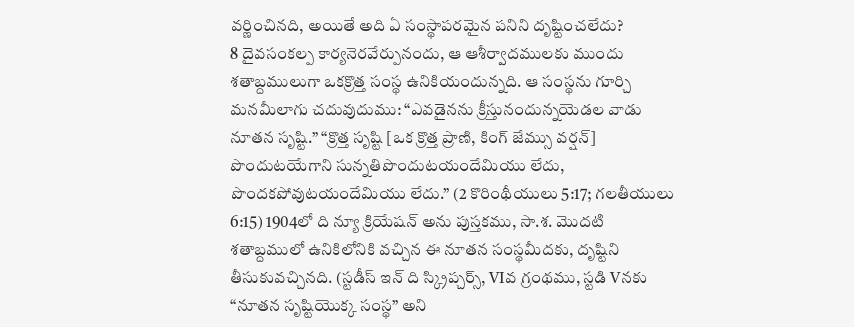వర్ణించినది, అయితే అది ఏ సంస్థాపరమైన పనిని దృష్టించలేదు?
8 దైవసంకల్ప కార్యనెరవేర్పునందు, ఆ ఆశీర్వాదములకు ముందు శతాబ్దములుగా ఒకక్రొత్త సంస్థ ఉనికియందున్నది. ఆ సంస్థను గూర్చి మనమీలాగు చదువుదుము: “ఎవడైనను క్రీస్తునందున్నయెడల వాడు నూతన సృష్టి.” “క్రొత్త సృష్టి [ఒక క్రొత్త ప్రాణి, కింగ్ జేమ్సు వర్షన్] పొందుటయేగాని సున్నతిపొందుటయందేమియు లేదు, పొందకపోవుటయందేమియు లేదు.” (2 కొరింథీయులు 5:17; గలతీయులు 6:15) 1904లో ది న్యూ క్రియేషన్ అను పుస్తకము, సా.శ. మొదటి శతాబ్దములో ఉనికిలోనికి వచ్చిన ఈ నూతన సంస్థమీదకు, దృష్టిని తీసుకువచ్చినది. (స్టడీస్ ఇన్ ది స్క్రిప్చర్స్, VIవ గ్రంథము, స్టడి Vనకు “నూతన సృష్టియొక్క సంస్థ” అని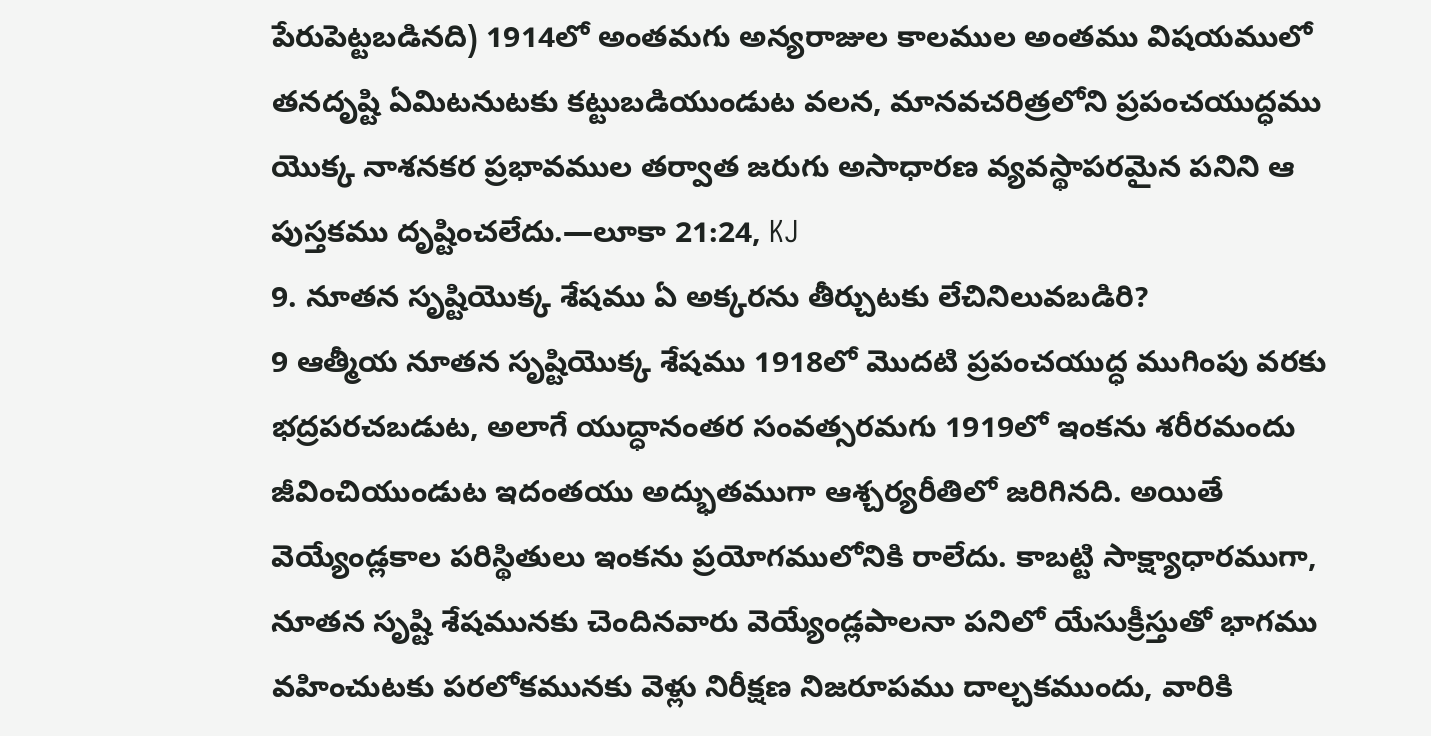పేరుపెట్టబడినది) 1914లో అంతమగు అన్యరాజుల కాలముల అంతము విషయములో తనదృష్టి ఏమిటనుటకు కట్టుబడియుండుట వలన, మానవచరిత్రలోని ప్రపంచయుద్ధము యొక్క నాశనకర ప్రభావముల తర్వాత జరుగు అసాధారణ వ్యవస్థాపరమైన పనిని ఆ పుస్తకము దృష్టించలేదు.—లూకా 21:24, KJ
9. నూతన సృష్టియొక్క శేషము ఏ అక్కరను తీర్చుటకు లేచినిలువబడిరి?
9 ఆత్మీయ నూతన సృష్టియొక్క శేషము 1918లో మొదటి ప్రపంచయుద్ధ ముగింపు వరకు భద్రపరచబడుట, అలాగే యుద్ధానంతర సంవత్సరమగు 1919లో ఇంకను శరీరమందు జీవించియుండుట ఇదంతయు అద్భుతముగా ఆశ్చర్యరీతిలో జరిగినది. అయితే వెయ్యేండ్లకాల పరిస్థితులు ఇంకను ప్రయోగములోనికి రాలేదు. కాబట్టి సాక్ష్యాధారముగా, నూతన సృష్టి శేషమునకు చెందినవారు వెయ్యేండ్లపాలనా పనిలో యేసుక్రీస్తుతో భాగము వహించుటకు పరలోకమునకు వెళ్లు నిరీక్షణ నిజరూపము దాల్చకముందు, వారికి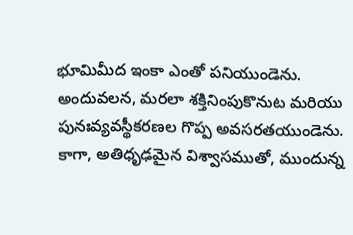భూమిమీద ఇంకా ఎంతో పనియుండెను. అందువలన, మరలా శక్తినింపుకొనుట మరియు పునఃవ్యవస్థీకరణల గొప్ప అవసరతయుండెను. కాగా, అతిధృఢమైన విశ్వాసముతో, ముందున్న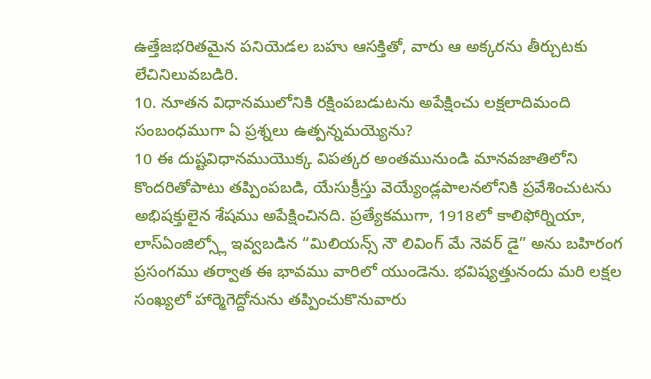ఉత్తేజభరితమైన పనియెడల బహు ఆసక్తితో, వారు ఆ అక్కరను తీర్చుటకు లేచినిలువబడిరి.
10. నూతన విధానములోనికి రక్షింపబడుటను అపేక్షించు లక్షలాదిమంది సంబంధముగా ఏ ప్రశ్నలు ఉత్పన్నమయ్యెను?
10 ఈ దుష్టవిధానముయొక్క విపత్కర అంతమునుండి మానవజాతిలోని కొందరితోపాటు తప్పింపబడి, యేసుక్రీస్తు వెయ్యేండ్లపాలనలోనికి ప్రవేశించుటను అభిషక్తులైన శేషము అపేక్షించినది. ప్రత్యేకముగా, 1918లో కాలిఫోర్నియా, లాస్ఏంజిల్స్లో ఇవ్వబడిన “మిలియన్స్ నౌ లివింగ్ మే నెవర్ డై” అను బహిరంగ ప్రసంగము తర్వాత ఈ భావము వారిలో యుండెను. భవిష్యత్తునందు మరి లక్షల సంఖ్యలో హార్మెగెద్దోనును తప్పించుకొనువారు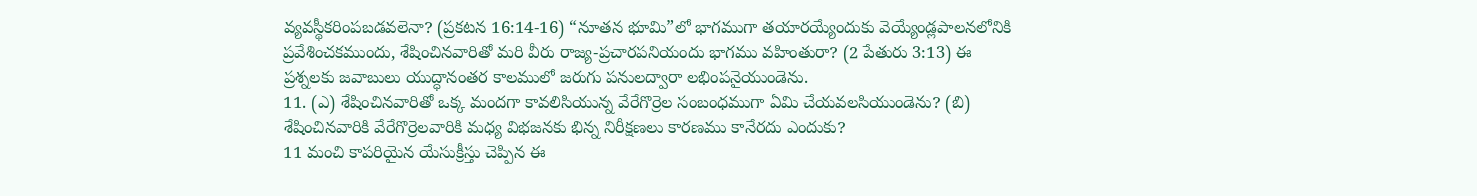వ్యవస్థీకరింపబడవలెనా? (ప్రకటన 16:14-16) “నూతన భూమి”లో భాగముగా తయారయ్యేందుకు వెయ్యేండ్లపాలనలోనికి ప్రవేశించకముందు, శేషించినవారితో మరి వీరు రాజ్య-ప్రచారపనియందు భాగము వహింతురా? (2 పేతురు 3:13) ఈ ప్రశ్నలకు జవాబులు యుద్ధానంతర కాలములో జరుగు పనులద్వారా లభింపనైయుండెను.
11. (ఎ) శేషించినవారితో ఒక్క మందగా కావలిసియున్న వేరేగొర్రెల సంబంధముగా ఏమి చేయవలసియుండెను? (బి) శేషించినవారికి వేరేగొర్రెలవారికి మధ్య విభజనకు భిన్న నిరీక్షణలు కారణము కానేరదు ఎందుకు?
11 మంచి కాపరియైన యేసుక్రీస్తు చెప్పిన ఈ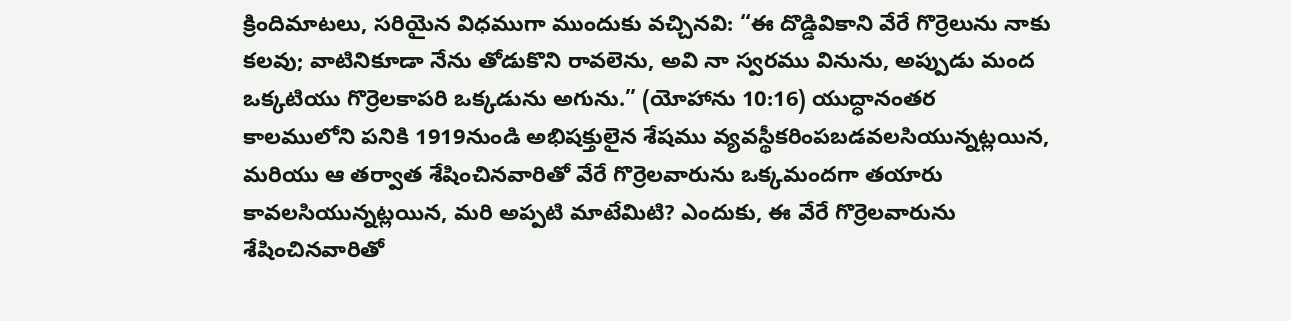క్రిందిమాటలు, సరియైన విధముగా ముందుకు వచ్చినవి: “ఈ దొడ్డివికాని వేరే గొర్రెలును నాకు కలవు; వాటినికూడా నేను తోడుకొని రావలెను, అవి నా స్వరము వినును, అప్పుడు మంద ఒక్కటియు గొర్రెలకాపరి ఒక్కడును అగును.” (యోహాను 10:16) యుద్ధానంతర కాలములోని పనికి 1919నుండి అభిషక్తులైన శేషము వ్యవస్థీకరింపబడవలసియున్నట్లయిన, మరియు ఆ తర్వాత శేషించినవారితో వేరే గొర్రెలవారును ఒక్కమందగా తయారు కావలసియున్నట్లయిన, మరి అప్పటి మాటేమిటి? ఎందుకు, ఈ వేరే గొర్రెలవారును శేషించినవారితో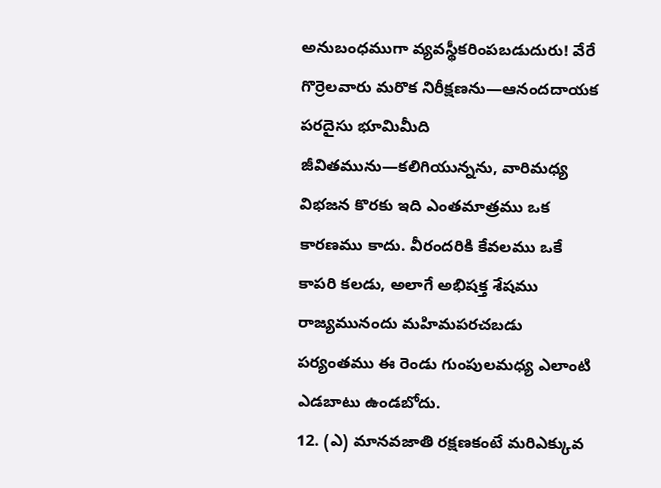అనుబంధముగా వ్యవస్థీకరింపబడుదురు! వేరే గొర్రెలవారు మరొక నిరీక్షణను—ఆనందదాయక పరదైసు భూమిమీది జీవితమును—కలిగియున్నను, వారిమధ్య విభజన కొరకు ఇది ఎంతమాత్రము ఒక కారణము కాదు. వీరందరికి కేవలము ఒకే కాపరి కలడు, అలాగే అభిషక్త శేషము రాజ్యమునందు మహిమపరచబడు పర్యంతము ఈ రెండు గుంపులమధ్య ఎలాంటి ఎడబాటు ఉండబోదు.
12. (ఎ) మానవజాతి రక్షణకంటే మరిఎక్కువ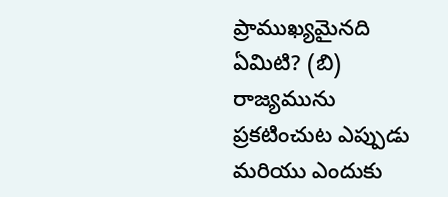ప్రాముఖ్యమైనది ఏమిటి? (బి) రాజ్యమును ప్రకటించుట ఎప్పుడు మరియు ఎందుకు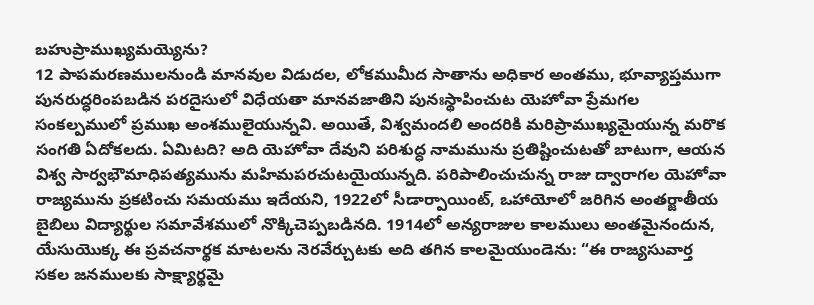బహుప్రాముఖ్యమయ్యెను?
12 పాపమరణములనుండి మానవుల విడుదల, లోకముమీద సాతాను అధికార అంతము, భూవ్యాప్తముగా పునరుద్ధరింపబడిన పరదైసులో విధేయతా మానవజాతిని పునఃస్థాపించుట యెహోవా ప్రేమగల సంకల్పములో ప్రముఖ అంశములైయున్నవి. అయితే, విశ్వమందలి అందరికి మరిప్రాముఖ్యమైయున్న మరొక సంగతి ఏదోకలదు. ఏమిటది? అది యెహోవా దేవుని పరిశుద్ధ నామమును ప్రతిష్టించుటతో బాటుగా, ఆయన విశ్వ సార్వభౌమాధిపత్యమును మహిమపరచుటయైయున్నది. పరిపాలించుచున్న రాజు ద్వారాగల యెహోవా రాజ్యమును ప్రకటించు సమయము ఇదేయని, 1922లో సీడార్పాయింట్, ఒహాయోలో జరిగిన అంతర్జాతీయ బైబిలు విద్యార్థుల సమావేశములో నొక్కిచెప్పబడినది. 1914లో అన్యరాజుల కాలములు అంతమైనందున, యేసుయొక్క ఈ ప్రవచనార్థక మాటలను నెరవేర్చుటకు అది తగిన కాలమైయుండెను: “ఈ రాజ్యసువార్త సకల జనములకు సాక్ష్యార్థమై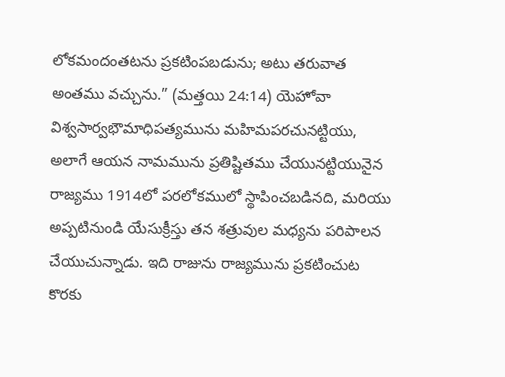లోకమందంతటను ప్రకటింపబడును; అటు తరువాత అంతము వచ్చును.” (మత్తయి 24:14) యెహోవా విశ్వసార్వభౌమాధిపత్యమును మహిమపరచునట్టియు, అలాగే ఆయన నామమును ప్రతిష్టితము చేయునట్టియునైన రాజ్యము 1914లో పరలోకములో స్థాపించబడినది, మరియు అప్పటినుండి యేసుక్రీస్తు తన శత్రువుల మధ్యను పరిపాలన చేయుచున్నాడు. ఇది రాజును రాజ్యమును ప్రకటించుట కొరకు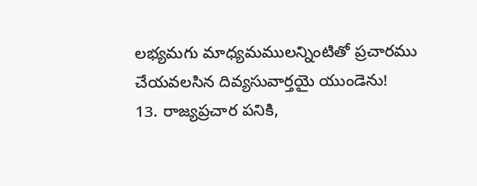లభ్యమగు మాధ్యమములన్నింటితో ప్రచారము చేయవలసిన దివ్యసువార్తయై యుండెను!
13. రాజ్యప్రచార పనికి,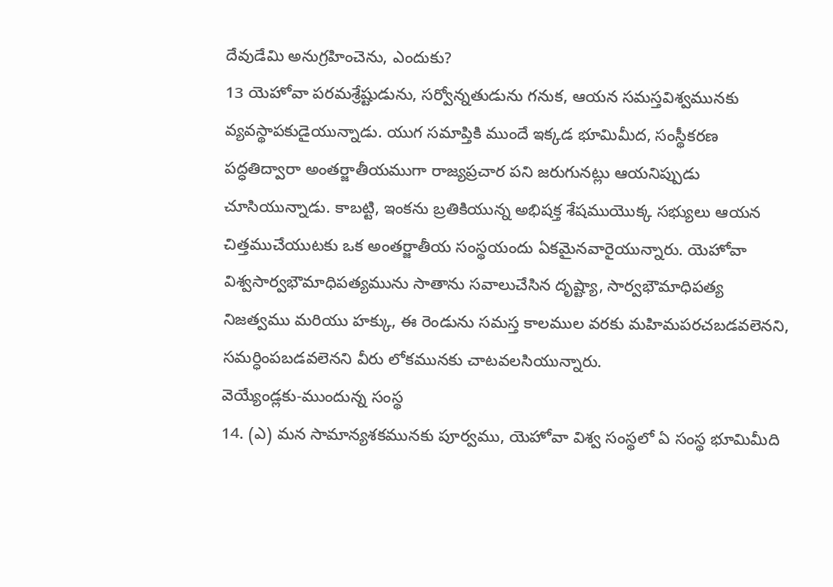దేవుడేమి అనుగ్రహించెను, ఎందుకు?
13 యెహోవా పరమశ్రేష్టుడును, సర్వోన్నతుడును గనుక, ఆయన సమస్తవిశ్వమునకు వ్యవస్థాపకుడైయున్నాడు. యుగ సమాప్తికి ముందే ఇక్కడ భూమిమీద, సంస్థీకరణ పద్ధతిద్వారా అంతర్జాతీయముగా రాజ్యప్రచార పని జరుగునట్లు ఆయనిప్పుడు చూసియున్నాడు. కాబట్టి, ఇంకను బ్రతికియున్న అభిషక్త శేషముయొక్క సభ్యులు ఆయన చిత్తముచేయుటకు ఒక అంతర్జాతీయ సంస్థయందు ఏకమైనవారైయున్నారు. యెహోవా విశ్వసార్వభౌమాధిపత్యమును సాతాను సవాలుచేసిన దృష్ట్యా, సార్వభౌమాధిపత్య నిజత్వము మరియు హక్కు, ఈ రెండును సమస్త కాలముల వరకు మహిమపరచబడవలెనని, సమర్ధింపబడవలెనని వీరు లోకమునకు చాటవలసియున్నారు.
వెయ్యేండ్లకు-ముందున్న సంస్థ
14. (ఎ) మన సామాన్యశకమునకు పూర్వము, యెహోవా విశ్వ సంస్థలో ఏ సంస్థ భూమిమీది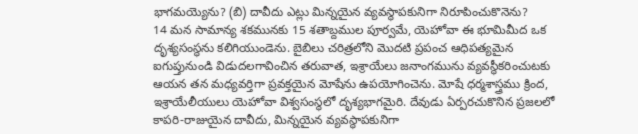భాగమయ్యెను? (బి) దావీదు ఎట్లు మిన్నయైన వ్యవస్థాపకునిగా నిరూపించుకొనెను?
14 మన సామాన్య శకమునకు 15 శతాబ్దముల పూర్వమే, యెహోవా ఈ భూమిమీద ఒక దృశ్యసంస్థను కలిగియుండెను. బైబిలు చరిత్రలోని మొదటి ప్రపంచ ఆధిపత్యమైన ఐగుప్తునుండి విడుదలగావించిన తరువాత, ఇశ్రాయేలు జనాంగమును వ్యవస్థీకరించుటకు ఆయన తన మధ్యవర్తిగా ప్రవక్తయైన మోషేను ఉపయోగించెను. మోషే ధర్మశాస్త్రము క్రింద, ఇశ్రాయేలీయులు యెహోవా విశ్వసంస్థలో దృశ్యభాగమైరి. దేవుడు ఏర్పరచుకొనిన ప్రజలలో కాపరి-రాజుయైన దావీదు, మిన్నయైన వ్యవస్థాపకునిగా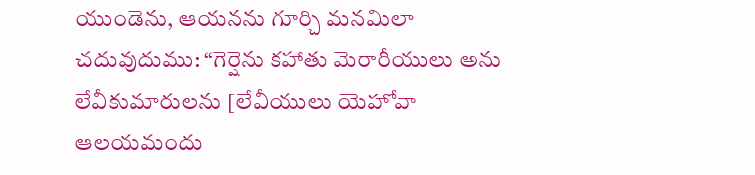యుండెను, ఆయనను గూర్చి మనమిలా చదువుదుము: “గెర్షెను కహాతు మెరారీయులు అను లేవీకుమారులను [లేవీయులు యెహోవా ఆలయమందు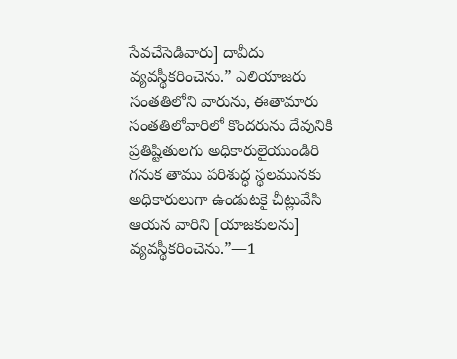సేవచేసెడివారు] దావీదు వ్యవస్థీకరించెను.” ఎలియాజరు సంతతిలోని వారును, ఈతామారు సంతతిలోవారిలో కొందరును దేవునికి ప్రతిష్టితులగు అధికారులైయుండిరి గనుక తాము పరిశుద్ధ స్థలమునకు అధికారులుగా ఉండుటకై చీట్లువేసి ఆయన వారిని [యాజకులను] వ్యవస్థీకరించెను.”—1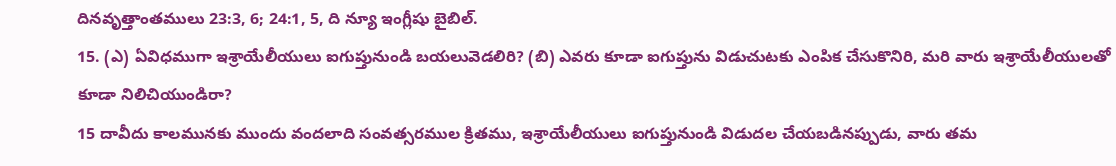దినవృత్తాంతములు 23:3, 6; 24:1, 5, ది న్యూ ఇంగ్లీషు బైబిల్.
15. (ఎ) ఏవిధముగా ఇశ్రాయేలీయులు ఐగుప్తునుండి బయలువెడలిరి? (బి) ఎవరు కూడా ఐగుప్తును విడుచుటకు ఎంపిక చేసుకొనిరి, మరి వారు ఇశ్రాయేలీయులతో కూడా నిలిచియుండిరా?
15 దావీదు కాలమునకు ముందు వందలాది సంవత్సరముల క్రితము, ఇశ్రాయేలీయులు ఐగుప్తునుండి విడుదల చేయబడినప్పుడు, వారు తమ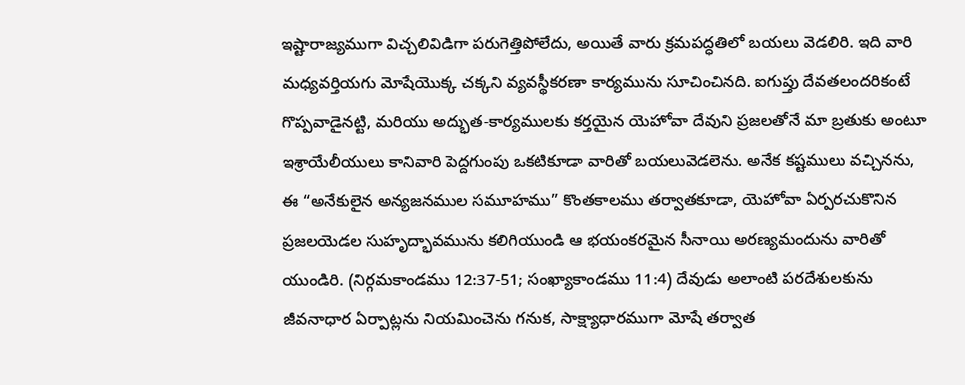ఇష్టారాజ్యముగా విచ్చలివిడిగా పరుగెత్తిపోలేదు, అయితే వారు క్రమపద్ధతిలో బయలు వెడలిరి. ఇది వారి మధ్యవర్తియగు మోషేయొక్క చక్కని వ్యవస్థీకరణా కార్యమును సూచించినది. ఐగుప్తు దేవతలందరికంటే గొప్పవాడైనట్టి, మరియు అద్భుత-కార్యములకు కర్తయైన యెహోవా దేవుని ప్రజలతోనే మా బ్రతుకు అంటూ ఇశ్రాయేలీయులు కానివారి పెద్దగుంపు ఒకటికూడా వారితో బయలువెడలెను. అనేక కష్టములు వచ్చినను, ఈ “అనేకులైన అన్యజనముల సమూహము” కొంతకాలము తర్వాతకూడా, యెహోవా ఏర్పరచుకొనిన ప్రజలయెడల సుహృద్భావమును కలిగియుండి ఆ భయంకరమైన సీనాయి అరణ్యమందును వారితో యుండిరి. (నిర్గమకాండము 12:37-51; సంఖ్యాకాండము 11:4) దేవుడు అలాంటి పరదేశులకును జీవనాధార ఏర్పాట్లను నియమించెను గనుక, సాక్ష్యాధారముగా మోషే తర్వాత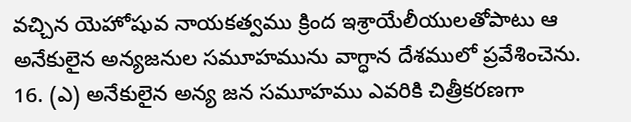వచ్చిన యెహోషువ నాయకత్వము క్రింద ఇశ్రాయేలీయులతోపాటు ఆ అనేకులైన అన్యజనుల సమూహమును వాగ్ధాన దేశములో ప్రవేశించెను.
16. (ఎ) అనేకులైన అన్య జన సమూహము ఎవరికి చిత్రీకరణగా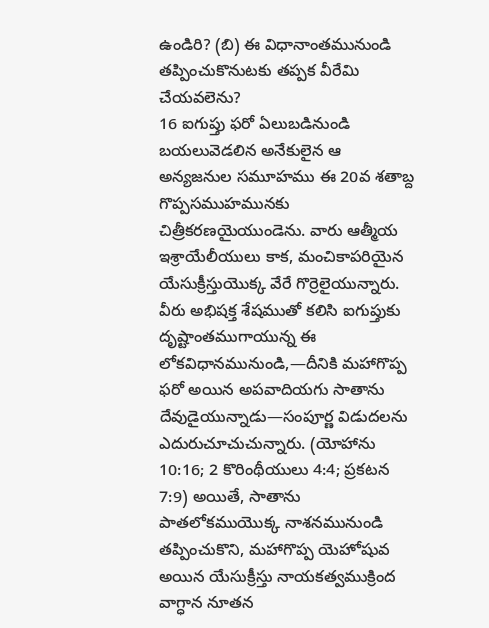ఉండిరి? (బి) ఈ విధానాంతమునుండి తప్పించుకొనుటకు తప్పక వీరేమి చేయవలెను?
16 ఐగుప్తు ఫరో ఏలుబడినుండి బయలువెడలిన అనేకులైన ఆ అన్యజనుల సమూహము ఈ 20వ శతాబ్ద గొప్పసముహమునకు చిత్రీకరణయైయుండెను. వారు ఆత్మీయ ఇశ్రాయేలీయులు కాక, మంచికాపరియైన యేసుక్రీస్తుయొక్క వేరే గొర్రెలైయున్నారు. వీరు అభిషక్త శేషముతో కలిసి ఐగుప్తుకు దృష్టాంతముగాయున్న ఈ లోకవిధానమునుండి,—దీనికి మహాగొప్ప ఫరో అయిన అపవాదియగు సాతాను దేవుడైయున్నాడు—సంపూర్ణ విడుదలను ఎదురుచూచుచున్నారు. (యోహాను 10:16; 2 కొరింథీయులు 4:4; ప్రకటన 7:9) అయితే, సాతాను పాతలోకముయొక్క నాశనమునుండి తప్పించుకొని, మహాగొప్ప యెహోషువ అయిన యేసుక్రీస్తు నాయకత్వముక్రింద వాగ్ధాన నూతన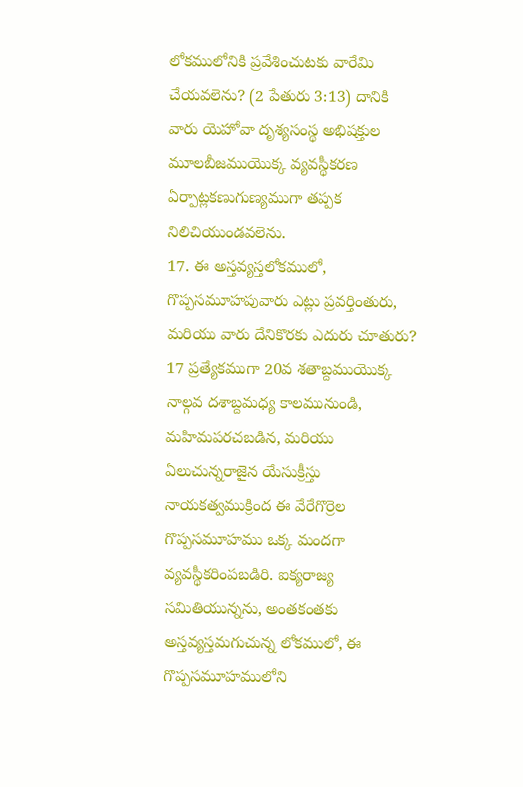లోకములోనికి ప్రవేశించుటకు వారేమి చేయవలెను? (2 పేతురు 3:13) దానికి వారు యెహోవా దృశ్యసంస్థ అభిషక్తుల మూలబీజముయొక్క వ్యవస్థీకరణ ఏర్పాట్లకణుగుణ్యముగా తప్పక నిలిచియుండవలెను.
17. ఈ అస్తవ్యస్తలోకములో, గొప్పసమూహపువారు ఎట్లు ప్రవర్తింతురు, మరియు వారు దేనికొరకు ఎదురు చూతురు?
17 ప్రత్యేకముగా 20వ శతాబ్దముయొక్క నాల్గవ దశాబ్దమధ్య కాలమునుండి, మహిమపరచబడిన, మరియు ఏలుచున్నరాజైన యేసుక్రీస్తు నాయకత్వముక్రింద ఈ వేరేగొర్రెల గొప్పసమూహము ఒక్క మందగా వ్యవస్థీకరింపబడిరి. ఐక్యరాజ్య సమితియున్నను, అంతకంతకు అస్తవ్యస్తమగుచున్న లోకములో, ఈ గొప్పసమూహములోని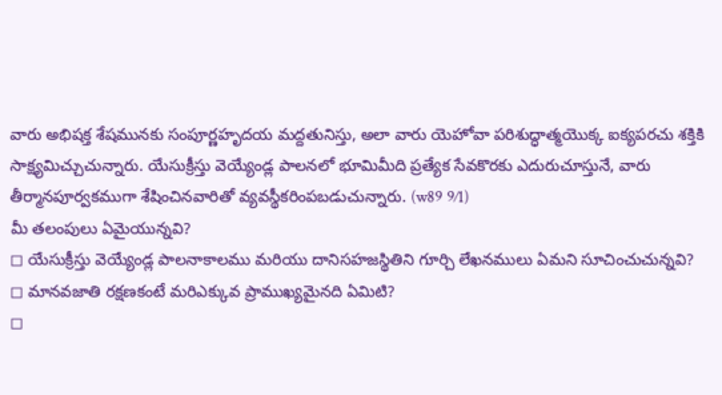వారు అభిషక్త శేషమునకు సంపూర్ణహృదయ మద్దతునిస్తు, అలా వారు యెహోవా పరిశుద్ధాత్మయొక్క ఐక్యపరచు శక్తికి సాక్ష్యమిచ్చుచున్నారు. యేసుక్రీస్తు వెయ్యేండ్ల పాలనలో భూమిమీది ప్రత్యేక సేవకొరకు ఎదురుచూస్తునే, వారు తీర్మానపూర్వకముగా శేషించినవారితో వ్యవస్థీకరింపబడుచున్నారు. (w89 9⁄1)
మీ తలంపులు ఏమైయున్నవి?
◻ యేసుక్రీస్తు వెయ్యేండ్ల పాలనాకాలము మరియు దానిసహజస్థితిని గూర్చి లేఖనములు ఏమని సూచించుచున్నవి?
◻ మానవజాతి రక్షణకంటే మరిఎక్కువ ప్రాముఖ్యమైనది ఏమిటి?
◻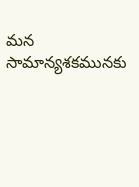మన సామాన్యశకమునకు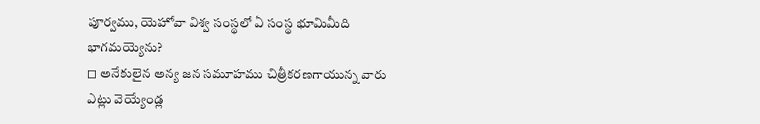పూర్వము, యెహోవా విశ్వ సంస్థలో ఏ సంస్థ భూమిమీది భాగమయ్యెను?
◻ అనేకులైన అన్య జన సమూహము చిత్రీకరణగాయున్న వారు ఎట్లు వెయ్యేండ్ల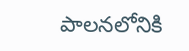పాలనలోనికి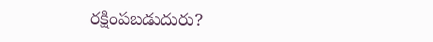రక్షింపబడుదురు?